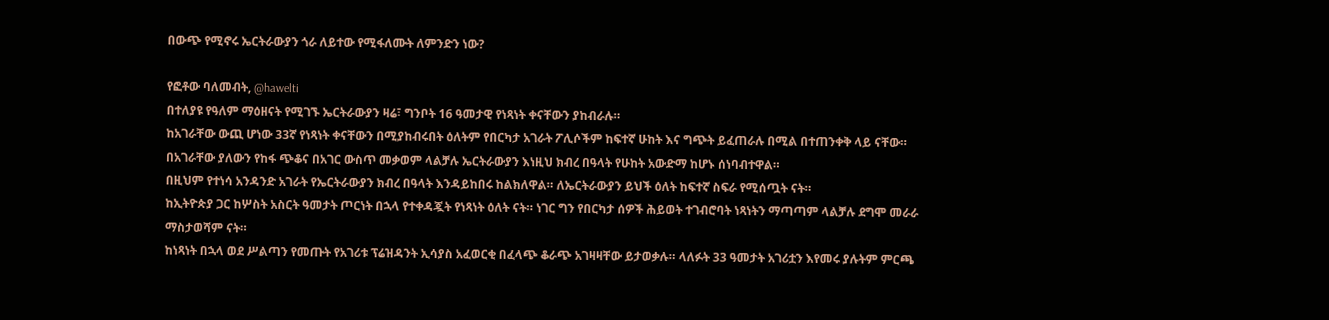በውጭ የሚኖሩ ኤርትራውያን ጎራ ለይተው የሚፋለሙት ለምንድን ነው?

የፎቶው ባለመብት, @hawelti
በተለያዩ የዓለም ማዕዘናት የሚገኙ ኤርትራውያን ዛሬ፣ ግንቦት 16 ዓመታዊ የነጻነት ቀናቸውን ያከብራሉ።
ከአገራቸው ውጪ ሆነው 33ኛ የነጻነት ቀናቸውን በሚያከብሩበት ዕለትም የበርካታ አገራት ፖሊሶችም ከፍተኛ ሁከት እና ግጭት ይፈጠራሉ በሚል በተጠንቀቅ ላይ ናቸው።
በአገራቸው ያለውን የከፋ ጭቆና በአገር ውስጥ መቃወም ላልቻሉ ኤርትራውያን እነዚህ ክብረ በዓላት የሁከት አውድማ ከሆኑ ሰነባብተዋል።
በዚህም የተነሳ አንዳንድ አገራት የኤርትራውያን ክብረ በዓላት እንዳይከበሩ ከልክለዋል። ለኤርትራውያን ይህች ዕለት ከፍተኛ ስፍራ የሚሰጧት ናት።
ከኢትዮጵያ ጋር ከሦስት አስርት ዓመታት ጦርነት በኋላ የተቀዳጇት የነጻነት ዕለት ናት። ነገር ግን የበርካታ ሰዎች ሕይወት ተገብሮባት ነጻነትን ማጣጣም ላልቻሉ ደግሞ መራራ ማስታወሻም ናት።
ከነጻነት በኋላ ወደ ሥልጣን የመጡት የአገሪቱ ፕሬዝዳንት ኢሳያስ አፈወርቂ በፈላጭ ቆራጭ አገዛዛቸው ይታወቃሉ። ላለፉት 33 ዓመታት አገሪቷን እየመሩ ያሉትም ምርጫ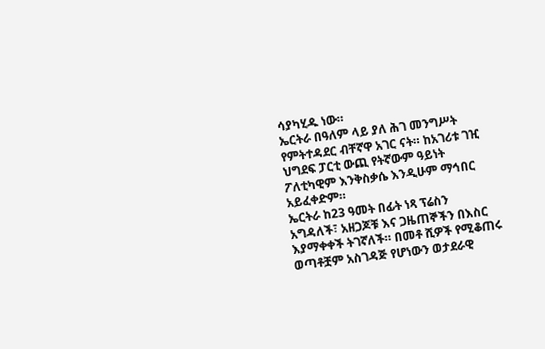ሳያካሂዱ ነው።
ኤርትራ በዓለም ላይ ያለ ሕገ መንግሥት የምትተዳደር ብቸኛዋ አገር ናት። ከአገሪቱ ገዢ ህግደፍ ፓርቲ ውጪ የትኛውም ዓይነት ፖለቲካዊም እንቅስቃሴ እንዲሁም ማኅበር አይፈቀድም።
ኤርትራ ከ23 ዓመት በፊት ነጻ ፕሬስን አግዳለች፣ አዘጋጆቹ እና ጋዜጠኞችን በእስር እያማቀቀች ትገኛለች። በመቶ ሺዎች የሚቆጠሩ ወጣቶቿም አስገዳጅ የሆነውን ወታደራዊ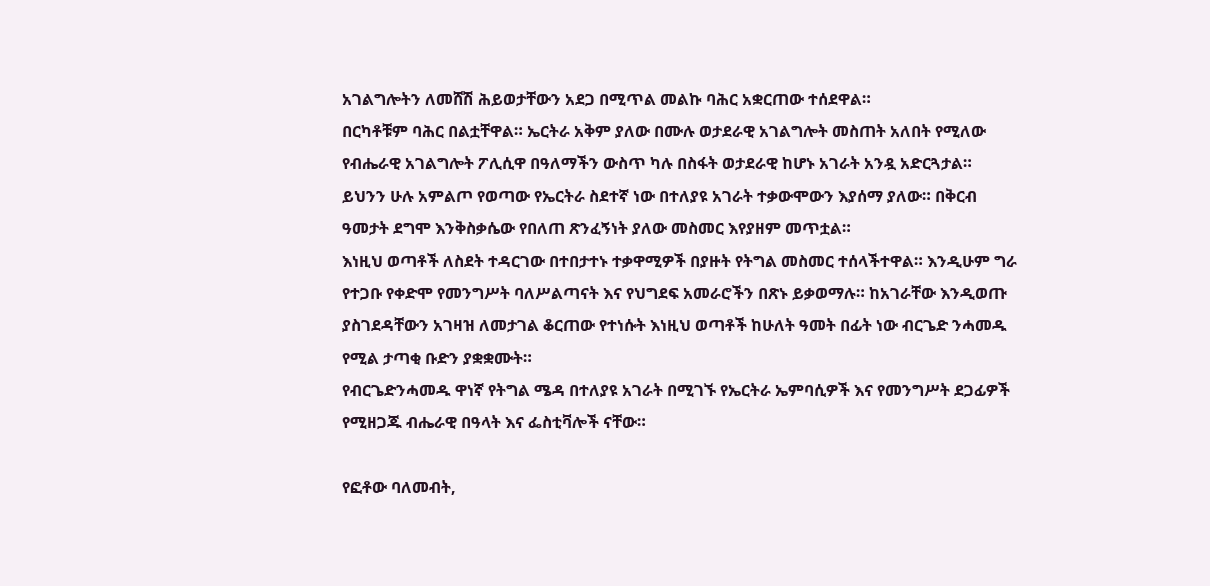አገልግሎትን ለመሸሽ ሕይወታቸውን አደጋ በሚጥል መልኩ ባሕር አቋርጠው ተሰደዋል።
በርካቶቹም ባሕር በልቷቸዋል። ኤርትራ አቅም ያለው በሙሉ ወታደራዊ አገልግሎት መስጠት አለበት የሚለው የብሔራዊ አገልግሎት ፖሊሲዋ በዓለማችን ውስጥ ካሉ በስፋት ወታደራዊ ከሆኑ አገራት አንዷ አድርጓታል።
ይህንን ሁሉ አምልጦ የወጣው የኤርትራ ስደተኛ ነው በተለያዩ አገራት ተቃውሞውን እያሰማ ያለው። በቅርብ ዓመታት ደግሞ እንቅስቃሴው የበለጠ ጽንፈኝነት ያለው መስመር እየያዘም መጥቷል።
እነዚህ ወጣቶች ለስደት ተዳርገው በተበታተኑ ተቃዋሚዎች በያዙት የትግል መስመር ተሰላችተዋል። እንዲሁም ግራ የተጋቡ የቀድሞ የመንግሥት ባለሥልጣናት እና የህግደፍ አመራሮችን በጽኑ ይቃወማሉ። ከአገራቸው እንዲወጡ ያስገደዳቸውን አገዛዝ ለመታገል ቆርጠው የተነሱት እነዚህ ወጣቶች ከሁለት ዓመት በፊት ነው ብርጌድ ንሓመዱ የሚል ታጣቂ ቡድን ያቋቋሙት።
የብርጌድንሓመዱ ዋነኛ የትግል ሜዳ በተለያዩ አገራት በሚገኙ የኤርትራ ኤምባሲዎች እና የመንግሥት ደጋፊዎች የሚዘጋጁ ብሔራዊ በዓላት እና ፌስቲቫሎች ናቸው።

የፎቶው ባለመብት,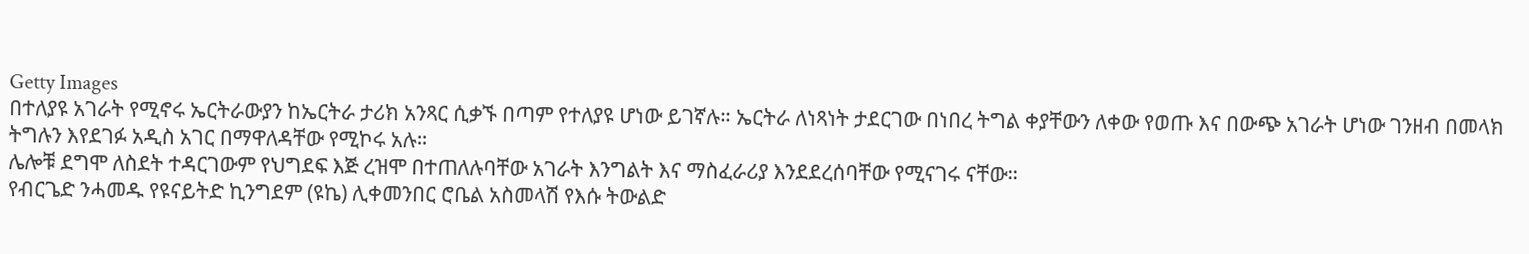Getty Images
በተለያዩ አገራት የሚኖሩ ኤርትራውያን ከኤርትራ ታሪክ አንጻር ሲቃኙ በጣም የተለያዩ ሆነው ይገኛሉ። ኤርትራ ለነጻነት ታደርገው በነበረ ትግል ቀያቸውን ለቀው የወጡ እና በውጭ አገራት ሆነው ገንዘብ በመላክ ትግሉን እየደገፉ አዲስ አገር በማዋለዳቸው የሚኮሩ አሉ።
ሌሎቹ ደግሞ ለስደት ተዳርገውም የህግደፍ እጅ ረዝሞ በተጠለሉባቸው አገራት እንግልት እና ማስፈራሪያ እንደደረሰባቸው የሚናገሩ ናቸው።
የብርጌድ ንሓመዱ የዩናይትድ ኪንግደም (ዩኬ) ሊቀመንበር ሮቤል አስመላሽ የእሱ ትውልድ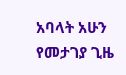አባላት አሁን የመታገያ ጊዜ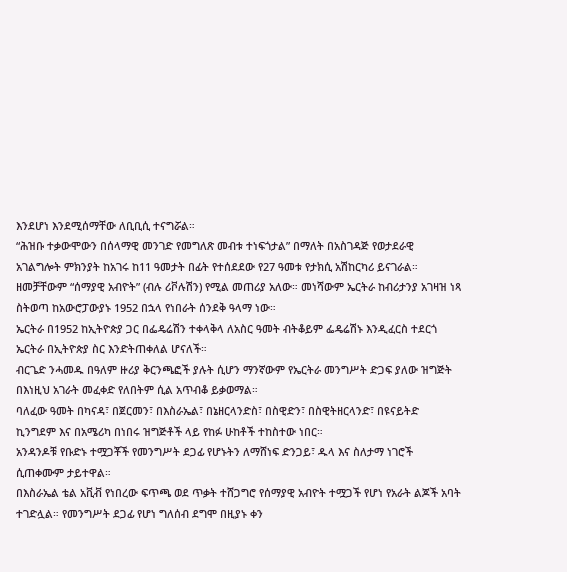እንደሆነ እንደሚሰማቸው ለቢቢሲ ተናግሯል።
“ሕዝቡ ተቃውሞውን በሰላማዊ መንገድ የመግለጽ መብቱ ተነፍጎታል” በማለት በአስገዳጅ የወታደራዊ አገልግሎት ምክንያት ከአገሩ ከ11 ዓመታት በፊት የተሰደደው የ27 ዓመቱ የታክሲ አሽከርካሪ ይናገራል።
ዘመቻቸውም “ሰማያዊ አብዮት” (ብሉ ሪቮሉሽን) የሚል መጠሪያ አለው። መነሻውም ኤርትራ ከብሪታንያ አገዛዝ ነጻ ስትወጣ ከአውሮፓውያኑ 1952 በኋላ የነበራት ሰንደቅ ዓላማ ነው።
ኤርትራ በ1952 ከኢትዮጵያ ጋር በፌዴሬሽን ተቀላቅላ ለአስር ዓመት ብትቆይም ፌዴሬሽኑ እንዲፈርስ ተደርጎ ኤርትራ በኢትዮጵያ ስር እንድትጠቀለል ሆናለች።
ብርጌድ ንሓመዱ በዓለም ዙሪያ ቅርንጫፎች ያሉት ሲሆን ማንኛውም የኤርትራ መንግሥት ድጋፍ ያለው ዝግጅት በእነዚህ አገራት መፈቀድ የለበትም ሲል አጥብቆ ይቃወማል።
ባለፈው ዓመት በካናዳ፣ በጀርመን፣ በእስራኤል፣ በኔዘርላንድስ፣ በስዊድን፣ በስዊትዘርላንድ፣ በዩናይትድ ኪንግደም እና በአሜሪካ በነበሩ ዝግጅቶች ላይ የከፉ ሁከቶች ተከስተው ነበር።
አንዳንዶቹ የቡድኑ ተሟጋቾች የመንግሥት ደጋፊ የሆኑትን ለማሸነፍ ድንጋይ፣ ዱላ እና ስለታማ ነገሮች ሲጠቀሙም ታይተዋል።
በእስራኤል ቴል አቪቭ የነበረው ፍጥጫ ወደ ጥቃት ተሸጋግሮ የሰማያዊ አብዮት ተሟጋች የሆነ የአራት ልጆች አባት ተገድሏል። የመንግሥት ደጋፊ የሆነ ግለሰብ ደግሞ በዚያኑ ቀን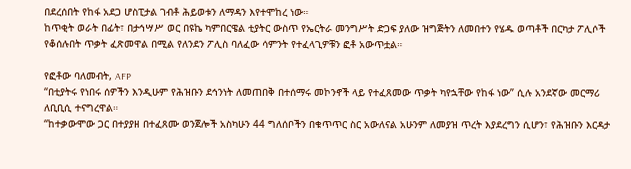በደረሰበት የከፋ አደጋ ሆስፒታል ገብቶ ሕይወቱን ለማዳን እየተሞከረ ነው።
ከጥቂት ወራት በፊት፣ በታኅሣሥ ወር በዩኬ ካምበርዌል ቲያትር ውስጥ የኤርትራ መንግሥት ድጋፍ ያለው ዝግጅትን ለመበተን የሄዱ ወጣቶች በርካታ ፖሊሶች የቆሰሉበት ጥቃት ፈጽመዋል በሚል የለንደን ፖሊስ ባለፈው ሳምንት የተፈላጊዎቹን ፎቶ አውጥቷል።

የፎቶው ባለመብት, AFP
“በቲያትሩ የነበሩ ሰዎችን እንዲሁም የሕዝቡን ደኅንነት ለመጠበቅ በተሰማሩ መኮንኖች ላይ የተፈጸመው ጥቃት ካየኋቸው የከፋ ነው” ሲሉ አንደኛው መርማሪ ለቢቢሲ ተናግረዋል።
“ከተቃውሞው ጋር በተያያዘ በተፈጸሙ ወንጀሎች አስካሁን 44 ግለሰቦችን በቁጥጥር ስር አውለናል አሁንም ለመያዝ ጥረት እያደረግን ሲሆን፣ የሕዝቡን እርዳታ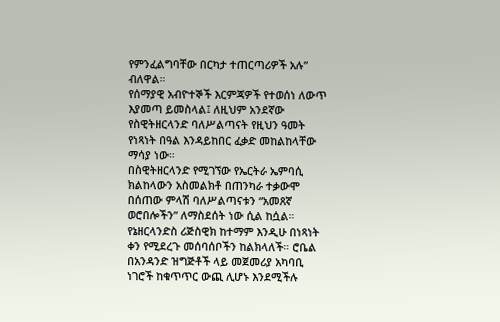የምንፈልግባቸው በርካታ ተጠርጣሪዎች አሉ” ብለዋል።
የሰማያዊ አብዮተኞች እርምጃዎች የተወሰነ ለውጥ እያመጣ ይመስላል፤ ለዚህም አንደኛው የስዊትዘርላንድ ባለሥልጣናት የዚህን ዓመት የነጻነት በዓል እንዳይከበር ፈቃድ መከልከላቸው ማሳያ ነው።
በስዊትዘርላንድ የሚገኘው የኤርትራ ኤምባሲ ክልከላውን አስመልክቶ በጠንካራ ተቃውሞ በሰጠው ምላሽ ባለሥልጣናቱን “አመጸኛ ወሮበሎችን” ለማስደሰት ነው ሲል ከሷል።
የኔዘርላንድስ ሪጅስዊክ ከተማም እንዲሁ በነጻነት ቀን የሚደረጉ መሰባሰቦችን ከልክላለች። ሮቤል በአንዳንድ ዝግጅቶች ላይ መጀመሪያ አካባቢ ነገሮች ከቁጥጥር ውጪ ሊሆኑ እንደሚችሉ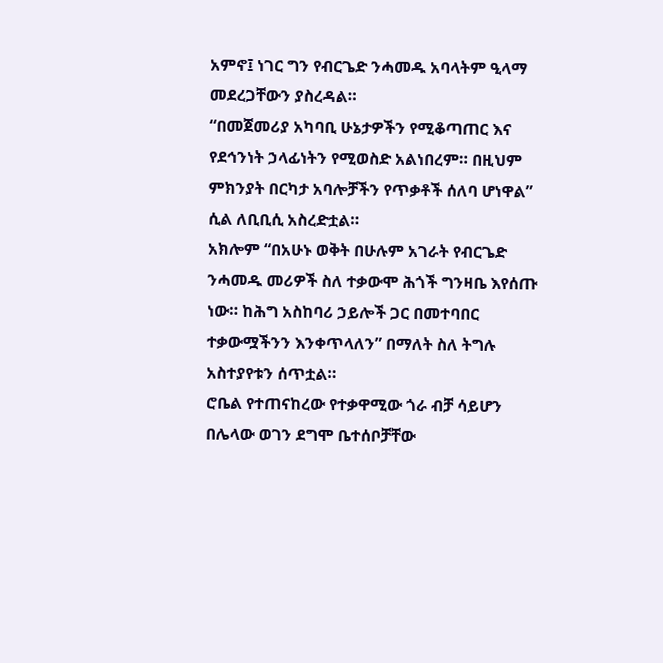አምኖ፤ ነገር ግን የብርጌድ ንሓመዱ አባላትም ዒላማ መደረጋቸውን ያስረዳል።
“በመጀመሪያ አካባቢ ሁኔታዎችን የሚቆጣጠር እና የደኅንነት ኃላፊነትን የሚወስድ አልነበረም። በዚህም ምክንያት በርካታ አባሎቻችን የጥቃቶች ሰለባ ሆነዋል” ሲል ለቢቢሲ አስረድቷል።
አክሎም “በአሁኑ ወቅት በሁሉም አገራት የብርጌድ ንሓመዱ መሪዎች ስለ ተቃውሞ ሕጎች ግንዛቤ እየሰጡ ነው። ከሕግ አስከባሪ ኃይሎች ጋር በመተባበር ተቃውሟችንን እንቀጥላለን” በማለት ስለ ትግሉ አስተያየቱን ሰጥቷል።
ሮቤል የተጠናከረው የተቃዋሚው ጎራ ብቻ ሳይሆን በሌላው ወገን ደግሞ ቤተሰቦቻቸው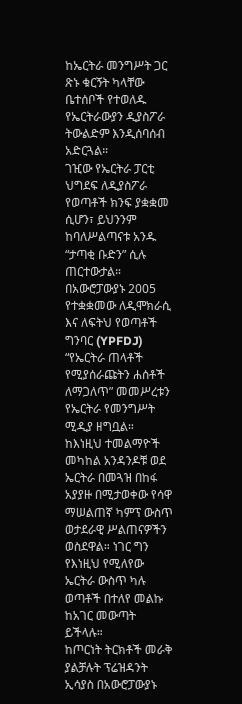ከኤርትራ መንግሥት ጋር ጽኑ ቁርኝት ካላቸው ቤተሰቦች የተወለዱ የኤርትራውያን ዲያስፖራ ትውልድም እንዲሰባሰብ አድርጓል።
ገዢው የኤርትራ ፓርቲ ህግደፍ ለዲያስፖራ የወጣቶች ክንፍ ያቋቋመ ሲሆን፣ ይህንንም ከባለሥልጣናቱ አንዱ “ታጣቂ ቡድን” ሲሉ ጠርተውታል።
በአውሮፓውያኑ 2005 የተቋቋመው ለዲሞክራሲ እና ለፍትህ የወጣቶች ግንባር (YPFDJ) “የኤርትራ ጠላቶች የሚያሰራጩትን ሐሰቶች ለማጋለጥ” መመሥረቱን የኤርትራ የመንግሥት ሚዲያ ዘግቧል።
ከእነዚህ ተመልማዮች መካከል አንዳንዶቹ ወደ ኤርትራ በመጓዝ በከፋ አያያዙ በሚታወቀው የሳዋ ማሠልጠኛ ካምፕ ውስጥ ወታደራዊ ሥልጠናዎችን ወስደዋል። ነገር ግን የእነዚህ የሚለየው ኤርትራ ውስጥ ካሉ ወጣቶች በተለየ መልኩ ከአገር መውጣት ይችላሉ።
ከጦርነት ትርክቶች መራቅ ያልቻሉት ፕሬዝዳንት ኢሳያስ በአውሮፓውያኑ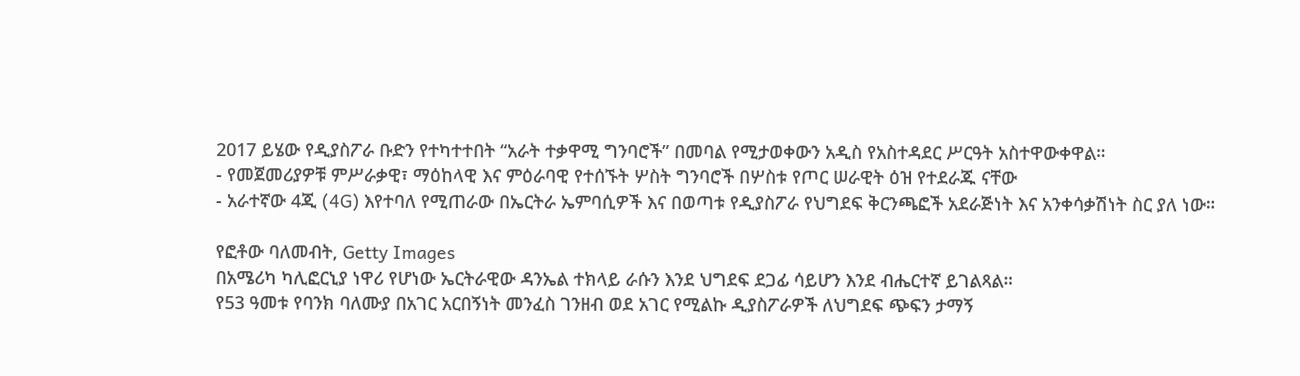2017 ይሄው የዲያስፖራ ቡድን የተካተተበት “አራት ተቃዋሚ ግንባሮች” በመባል የሚታወቀውን አዲስ የአስተዳደር ሥርዓት አስተዋውቀዋል።
- የመጀመሪያዎቹ ምሥራቃዊ፣ ማዕከላዊ እና ምዕራባዊ የተሰኙት ሦስት ግንባሮች በሦስቱ የጦር ሠራዊት ዕዝ የተደራጁ ናቸው
- አራተኛው 4ጂ (4G) እየተባለ የሚጠራው በኤርትራ ኤምባሲዎች እና በወጣቱ የዲያስፖራ የህግደፍ ቅርንጫፎች አደራጅነት እና አንቀሳቃሽነት ስር ያለ ነው።

የፎቶው ባለመብት, Getty Images
በአሜሪካ ካሊፎርኒያ ነዋሪ የሆነው ኤርትራዊው ዳንኤል ተክላይ ራሱን እንደ ህግደፍ ደጋፊ ሳይሆን እንደ ብሔርተኛ ይገልጻል።
የ53 ዓመቱ የባንክ ባለሙያ በአገር አርበኝነት መንፈስ ገንዘብ ወደ አገር የሚልኩ ዲያስፖራዎች ለህግደፍ ጭፍን ታማኝ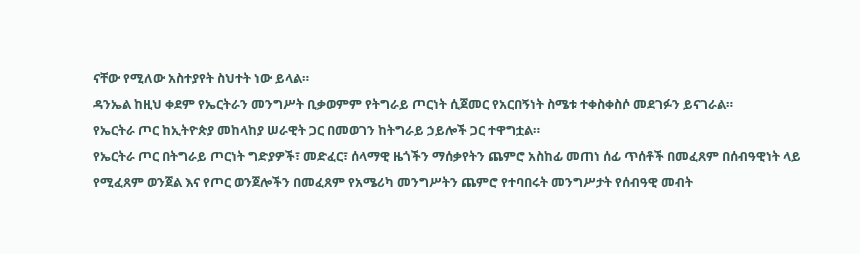ናቸው የሚለው አስተያየት ስህተት ነው ይላል።
ዳንኤል ከዚህ ቀደም የኤርትራን መንግሥት ቢቃወምም የትግራይ ጦርነት ሲጀመር የአርበኝነት ስሜቱ ተቀስቀስሶ መደገፉን ይናገራል።
የኤርትራ ጦር ከኢትዮጵያ መከላከያ ሠራዊት ጋር በመወገን ከትግራይ ኃይሎች ጋር ተዋግቷል።
የኤርትራ ጦር በትግራይ ጦርነት ግድያዎች፣ መድፈር፣ ሰላማዊ ዜጎችን ማሰቃየትን ጨምሮ አስከፊ መጠነ ሰፊ ጥሰቶች በመፈጸም በሰብዓዊነት ላይ የሚፈጸም ወንጀል እና የጦር ወንጀሎችን በመፈጸም የአሜሪካ መንግሥትን ጨምሮ የተባበሩት መንግሥታት የሰብዓዊ መብት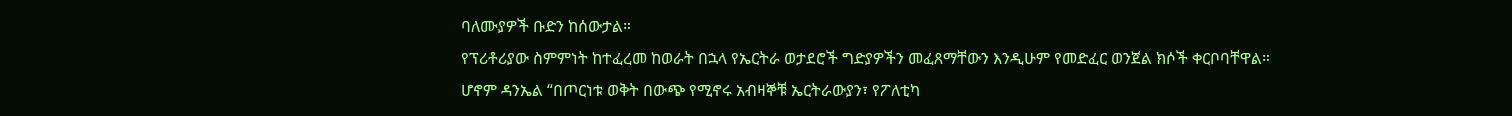ባለሙያዎች ቡድን ከሰውታል።
የፕሪቶሪያው ስምምነት ከተፈረመ ከወራት በኋላ የኤርትራ ወታደሮች ግድያዎችን መፈጸማቸውን እንዲሁም የመድፈር ወንጀል ክሶች ቀርቦባቸዋል።
ሆኖም ዳንኤል “በጦርነቱ ወቅት በውጭ የሚኖሩ አብዛኞቹ ኤርትራውያን፣ የፖለቲካ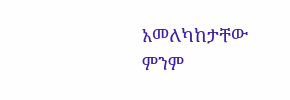አመለካከታቸው ምንም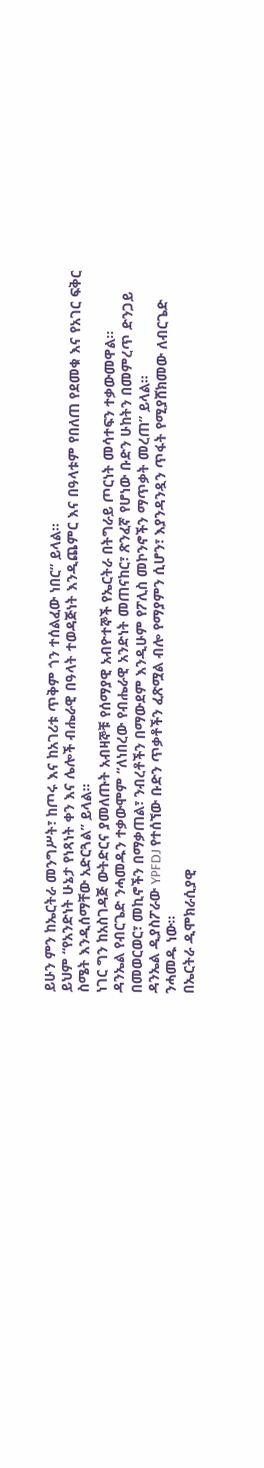ይሁን ምን ከኤርትራ መንግሥት፣ ከጦሩ እና ከአገሪቱ ጥቅም ጎን ተሰልፈው ነበር” ይላል።
ይህም “የአንድነት ሁኔታ የነጻነት ቀን እና ሌሎች ብሔራዊ በዓላት ተወዳጅነት እንዲጨምር እና በዓላቱም የበለጠ የደመቁ እና የአገር ፍቅር ስሜት እንዲሰማቸው አድርጓል” ይላል።
ነገር ግን ከአስገዳጅ ውትድርና ያመለጡት አብዛኞቹ የሰማያዊ አብዮተኞች የኤርትራ በትግራይ ጦርነት መሳተፍን ተቃውመዋል።
ዳንኤል የብርጌድ ንሓመዱን ተቃውሞም “ለነበረው የብሔራዊ አንድነት መጠናከር፣ ጽንፈኛ የሆነው ቡድን ሁከትን በመምረጥ ድንጋይ በመወርወር፣ መኪኖችን በማቃጠል፣ ንብረቶችን በማውደም እንዲሁም የፖሊስ መኮንኖችን ማጥቃት መረጠ” ይላል።
ዳንኤል ዲያስፖራው YPFDJ የተሰኘው ቡድን ጥቃቶችን ፈጽሟል ብሎ የማያምን ሲሆን፣ እያንዳንዷን ጥፋት የሚያሸክመው ለብርጌድ ንሓመዱ ነው።
በኤርትራ ዲሞክራሲያዊ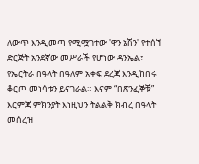ለውጥ እንዲመጣ የሚሟገተው 'ዋን ኔሽን' የተሰኘ ድርጅት አንደኛው መሥራች የሆነው ዳንኤል፣ የኤርትራ በዓላት በዓለም አቀፍ ደረጃ እንዲከበሩ ቆርጦ መነሳቱን ይናገራል። እናም “በጽንፈኞቹ” እርምጃ ምክንያት እነዚህን ትልልቅ ክብረ በዓላት መሰረዝ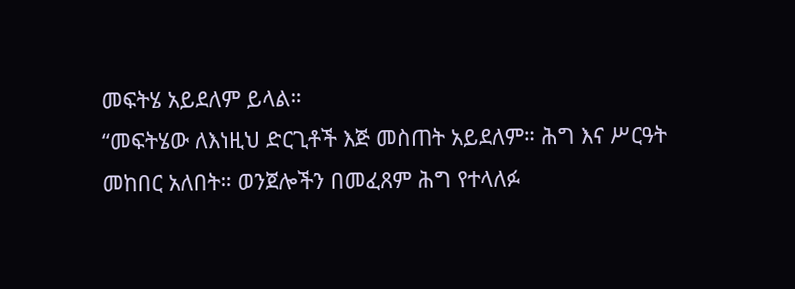መፍትሄ አይደለም ይላል።
“መፍትሄው ለእነዚህ ድርጊቶች እጅ መስጠት አይደለም። ሕግ እና ሥርዓት መከበር አለበት። ወንጀሎችን በመፈጸም ሕግ የተላለፉ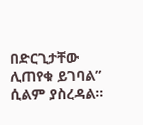በድርጊታቸው ሊጠየቁ ይገባል” ሲልም ያስረዳል።